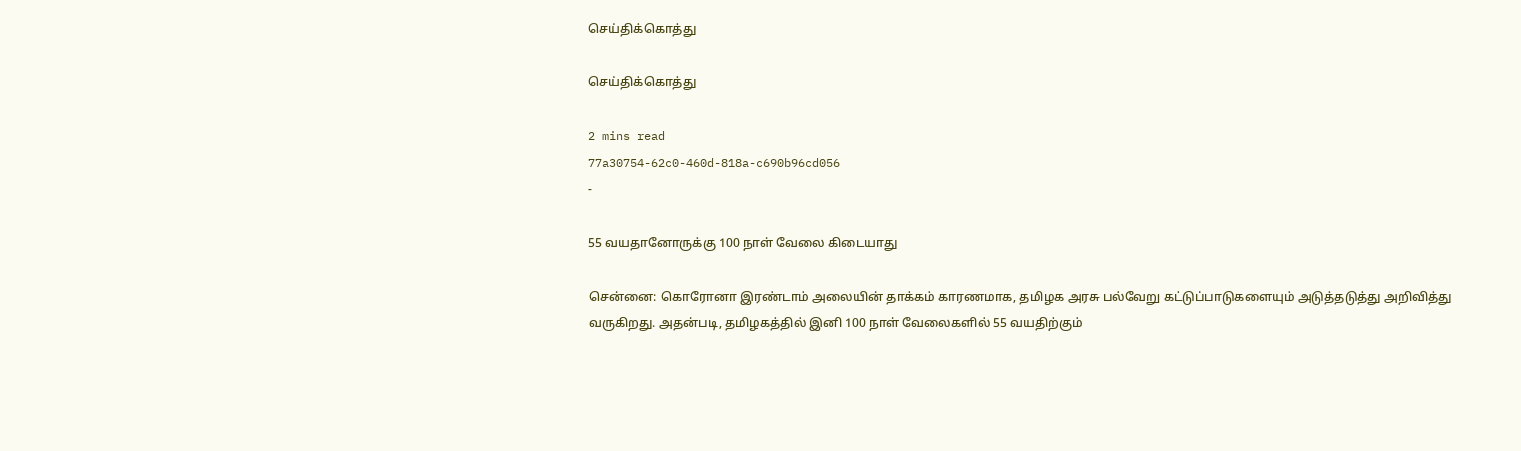செய்திக்கொத்து

செய்திக்கொத்து

2 mins read
77a30754-62c0-460d-818a-c690b96cd056
-

55 வயதானோருக்கு 100 நாள் வேலை கிடையாது

சென்னை: கொரோனா இரண்டாம் அலையின் தாக்கம் காரணமாக, தமிழக அரசு பல்வேறு கட்டுப்பாடுகளையும் அடுத்தடுத்து அறிவித்து வருகிறது. அதன்படி, தமிழகத்தில் இனி 100 நாள் வேலைகளில் 55 வயதிற்கும்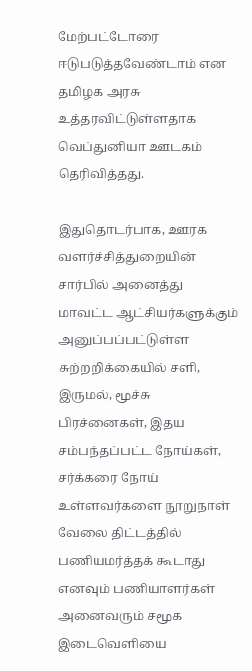மேற்பட்டோரை ஈடுபடுத்தவேண்டாம் என தமிழக அரசு உத்தரவிட்டுள்ளதாக வெப்துனியா ஊடகம் தெரிவித்தது.

இதுதொடர்பாக, ஊரக வளர்ச்சித்துறையின் சார்பில் அனைத்து மாவட்ட ஆட்சியர்களுக்கும் அனுப்பப்பட்டுள்ள சுற்றறிக்கையில் சளி, இருமல், மூச்சு பிரச்னைகள், இதய சம்பந்தப்பட்ட நோய்கள், சர்க்கரை நோய் உள்ளவர்களை நூறுநாள் வேலை திட்டத்தில் பணியமர்த்தக் கூடாது எனவும் பணியாளர்கள் அனைவரும் சமூக இடைவெளியை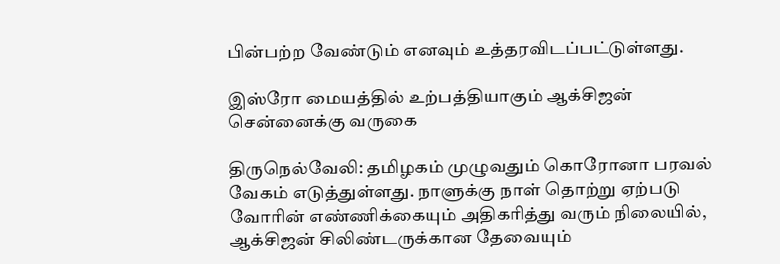பின்பற்ற வேண்டும் எனவும் உத்தரவிடப்பட்டுள்ளது.

இஸ்ரோ மையத்தில் உற்பத்தியாகும் ஆக்சிஜன் சென்னைக்கு வருகை

திருநெல்வேலி: தமிழகம் முழுவதும் கொரோனா பரவல் வேகம் எடுத்துள்ளது. நாளுக்கு நாள் தொற்று ஏற்படு வோரின் எண்ணிக்கையும் அதிகரித்து வரும் நிலையில், ஆக்சிஜன் சிலிண்டருக்கான தேவையும்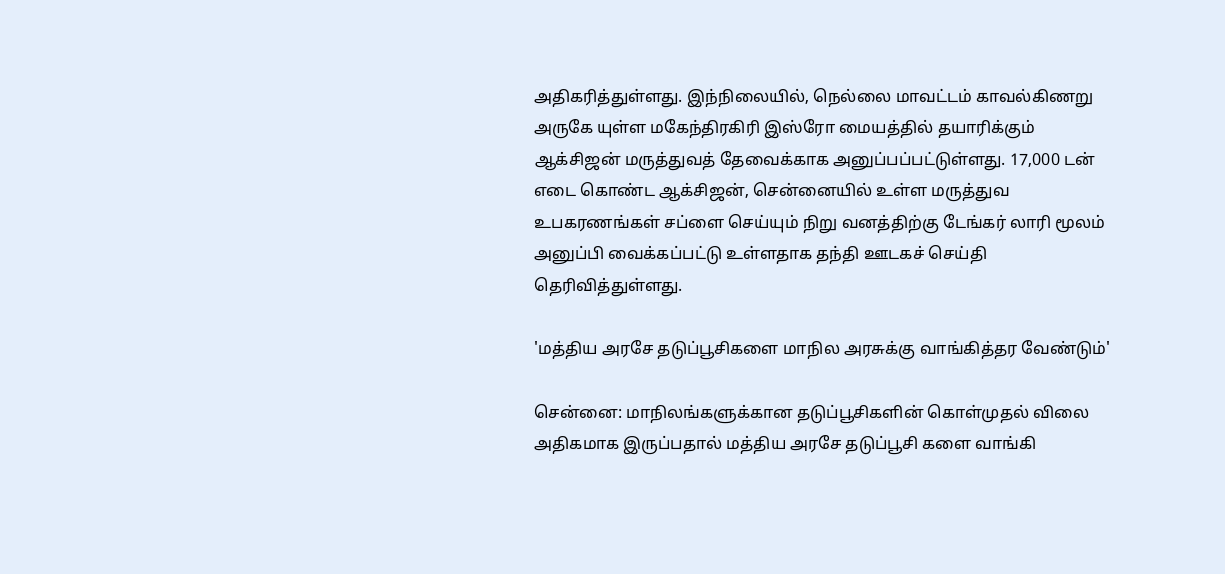அதிகரித்துள்ளது. இந்நிலையில், நெல்லை மாவட்டம் காவல்கிணறு அருகே யுள்ள மகேந்திரகிரி இஸ்ரோ மையத்தில் தயாரிக்கும் ஆக்சிஜன் மருத்துவத் தேவைக்காக அனுப்பப்பட்டுள்ளது. 17,000 டன் எடை கொண்ட ஆக்சிஜன், சென்னையில் உள்ள மருத்துவ உபகரணங்கள் சப்ளை செய்யும் நிறு வனத்திற்கு டேங்கர் லாரி மூலம் அனுப்பி வைக்கப்பட்டு உள்ளதாக தந்தி ஊடகச் செய்தி தெரிவித்துள்ளது.

'மத்திய அரசே தடுப்பூசிகளை மாநில அரசுக்கு வாங்கித்தர வேண்டும்'

சென்னை: மாநிலங்களுக்கான தடுப்பூசிகளின் கொள்முதல் விலை அதிகமாக இருப்பதால் மத்திய அரசே தடுப்பூசி களை வாங்கி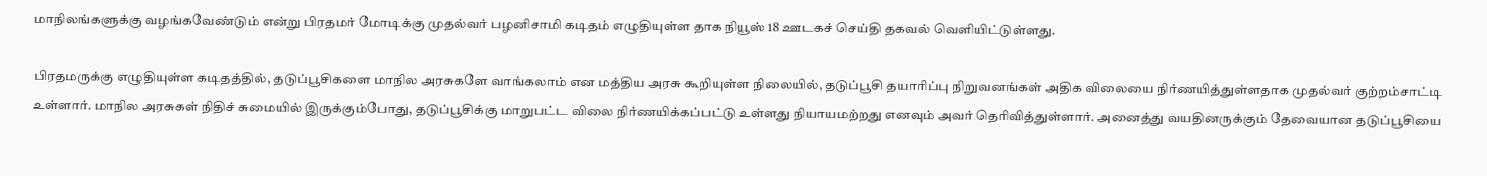மாநிலங்களுக்கு வழங்கவேண்டும் என்று பிரதமர் மோடிக்கு முதல்வர் பழனிசாமி கடிதம் எழுதியுள்ள தாக நியூஸ் 18 ஊடகச் செய்தி தகவல் வெளியிட்டுள்ளது.

பிரதமருக்கு எழுதியுள்ள கடிதத்தில், தடுப்பூசிகளை மாநில அரசுகளே வாங்கலாம் என மத்திய அரசு கூறியுள்ள நிலையில், தடுப்பூசி தயாரிப்பு நிறுவனங்கள் அதிக விலையை நிர்ணயித்துள்ளதாக முதல்வர் குற்றம்சாட்டி உள்ளார். மாநில அரசுகள் நிதிச் சுமையில் இருக்கும்போது, தடுப்பூசிக்கு மாறுபட்ட விலை நிர்ணயிக்கப்பட்டு உள்ளது நியாயமற்றது எனவும் அவர் தெரிவித்துள்ளார். அனைத்து வயதினருக்கும் தேவையான தடுப்பூசியை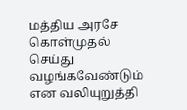மத்திய அரசே கொள்முதல் செய்து வழங்கவேண்டும் என வலியுறுத்தி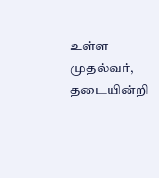உள்ள முதல்வர், தடையின்றி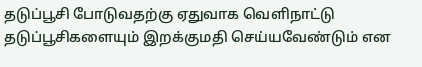தடுப்பூசி போடுவதற்கு ஏதுவாக வெளிநாட்டு தடுப்பூசிகளையும் இறக்குமதி செய்யவேண்டும் என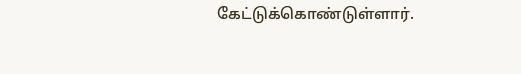கேட்டுக்கொண்டுள்ளார்.